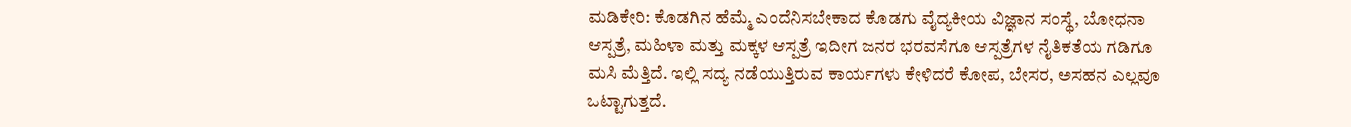ಮಡಿಕೇರಿ: ಕೊಡಗಿನ ಹೆಮ್ಮೆ ಎಂದೆನಿಸಬೇಕಾದ ಕೊಡಗು ವೈದ್ಯಕೀಯ ವಿಜ್ಞಾನ ಸಂಸ್ಥೆ, ಬೋಧನಾ ಆಸ್ಪತ್ರೆ, ಮಹಿಳಾ ಮತ್ತು ಮಕ್ಕಳ ಆಸ್ಪತ್ರೆ ಇದೀಗ ಜನರ ಭರವಸೆಗೂ ಆಸ್ಪತ್ರೆಗಳ ನೈತಿಕತೆಯ ಗಡಿಗೂ ಮಸಿ ಮೆತ್ತಿದೆ. ಇಲ್ಲಿ ಸದ್ಯ ನಡೆಯುತ್ತಿರುವ ಕಾರ್ಯಗಳು ಕೇಳಿದರೆ ಕೋಪ, ಬೇಸರ, ಅಸಹನ ಎಲ್ಲವೂ ಒಟ್ಟಾಗುತ್ತದೆ.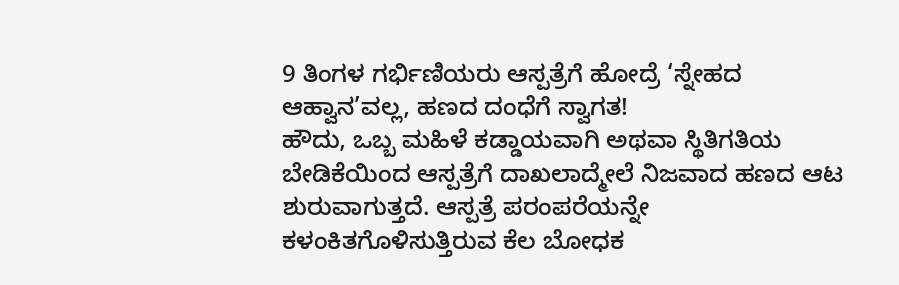9 ತಿಂಗಳ ಗರ್ಭಿಣಿಯರು ಆಸ್ಪತ್ರೆಗೆ ಹೋದ್ರೆ ‘ಸ್ನೇಹದ ಆಹ್ವಾನ’ವಲ್ಲ, ಹಣದ ದಂಧೆಗೆ ಸ್ವಾಗತ!
ಹೌದು, ಒಬ್ಬ ಮಹಿಳೆ ಕಡ್ಡಾಯವಾಗಿ ಅಥವಾ ಸ್ಥಿತಿಗತಿಯ ಬೇಡಿಕೆಯಿಂದ ಆಸ್ಪತ್ರೆಗೆ ದಾಖಲಾದ್ಮೇಲೆ ನಿಜವಾದ ಹಣದ ಆಟ ಶುರುವಾಗುತ್ತದೆ. ಆಸ್ಪತ್ರೆ ಪರಂಪರೆಯನ್ನೇ ಕಳಂಕಿತಗೊಳಿಸುತ್ತಿರುವ ಕೆಲ ಬೋಧಕ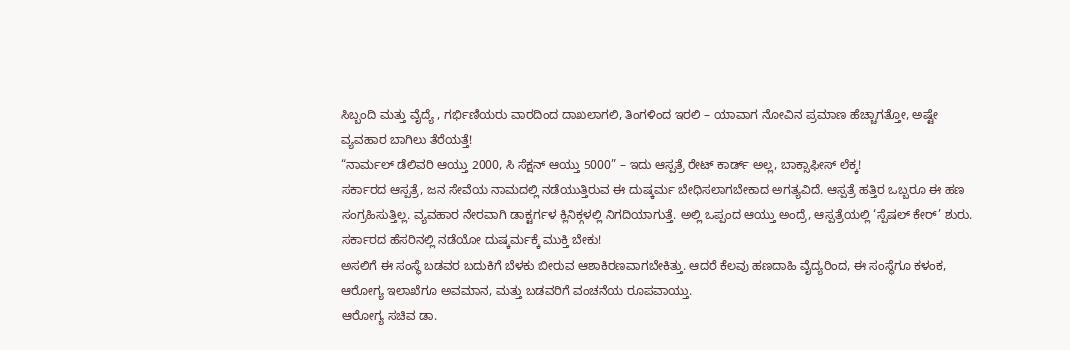ಸಿಬ್ಬಂದಿ ಮತ್ತು ವೈದ್ಯೆ , ಗರ್ಭಿಣಿಯರು ವಾರದಿಂದ ದಾಖಲಾಗಲಿ, ತಿಂಗಳಿಂದ ಇರಲಿ – ಯಾವಾಗ ನೋವಿನ ಪ್ರಮಾಣ ಹೆಚ್ಚಾಗತ್ತೋ, ಅಷ್ಟೇ ವ್ಯವಹಾರ ಬಾಗಿಲು ತೆರೆಯತ್ತೆ!
“ನಾರ್ಮಲ್ ಡೆಲಿವರಿ ಆಯ್ತು 2000, ಸಿ ಸೆಕ್ಷನ್ ಆಯ್ತು 5000” – ಇದು ಆಸ್ಪತ್ರೆ ರೇಟ್ ಕಾರ್ಡ್ ಅಲ್ಲ, ಬಾಕ್ಸಾಫೀಸ್ ಲೆಕ್ಕ!
ಸರ್ಕಾರದ ಆಸ್ಪತ್ರೆ, ಜನ ಸೇವೆಯ ನಾಮದಲ್ಲಿ ನಡೆಯುತ್ತಿರುವ ಈ ದುಷ್ಕರ್ಮ ಬೇಧಿಸಲಾಗಬೇಕಾದ ಅಗತ್ಯವಿದೆ. ಆಸ್ಪತ್ರೆ ಹತ್ತಿರ ಒಬ್ಬರೂ ಈ ಹಣ ಸಂಗ್ರಹಿಸುತ್ತಿಲ್ಲ. ವ್ಯವಹಾರ ನೇರವಾಗಿ ಡಾಕ್ಟರ್ಗಳ ಕ್ಲಿನಿಕ್ಗಳಲ್ಲಿ ನಿಗದಿಯಾಗುತ್ತೆ. ಅಲ್ಲಿ ಒಪ್ಪಂದ ಆಯ್ತು ಅಂದ್ರೆ, ಆಸ್ಪತ್ರೆಯಲ್ಲಿ ‘ಸ್ಪೆಷಲ್ ಕೇರ್’ ಶುರು.
ಸರ್ಕಾರದ ಹೆಸರಿನಲ್ಲಿ ನಡೆಯೋ ದುಷ್ಕರ್ಮಕ್ಕೆ ಮುಕ್ತಿ ಬೇಕು!
ಅಸಲಿಗೆ ಈ ಸಂಸ್ಥೆ ಬಡವರ ಬದುಕಿಗೆ ಬೆಳಕು ಬೀರುವ ಆಶಾಕಿರಣವಾಗಬೇಕಿತ್ತು. ಆದರೆ ಕೆಲವು ಹಣದಾಹಿ ವೈದ್ಯರಿಂದ, ಈ ಸಂಸ್ಥೆಗೂ ಕಳಂಕ, ಆರೋಗ್ಯ ಇಲಾಖೆಗೂ ಅವಮಾನ, ಮತ್ತು ಬಡವರಿಗೆ ವಂಚನೆಯ ರೂಪವಾಯ್ತು.
ಆರೋಗ್ಯ ಸಚಿವ ಡಾ.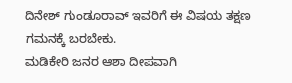ದಿನೇಶ್ ಗುಂಡೂರಾವ್ ಇವರಿಗೆ ಈ ವಿಷಯ ತಕ್ಷಣ ಗಮನಕ್ಕೆ ಬರಬೇಕು.
ಮಡಿಕೇರಿ ಜನರ ಆಶಾ ದೀಪವಾಗಿ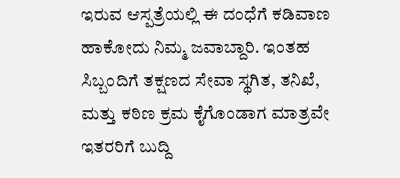ಇರುವ ಆಸ್ಪತ್ರೆಯಲ್ಲಿ ಈ ದಂಧೆಗೆ ಕಡಿವಾಣ ಹಾಕೋದು ನಿಮ್ಮ ಜವಾಬ್ದಾರಿ. ಇಂತಹ ಸಿಬ್ಬಂದಿಗೆ ತಕ್ಷಣದ ಸೇವಾ ಸ್ಥಗಿತ, ತನಿಖೆ, ಮತ್ತು ಕಠಿಣ ಕ್ರಮ ಕೈಗೊಂಡಾಗ ಮಾತ್ರವೇ ಇತರರಿಗೆ ಬುದ್ದಿ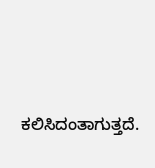ಕಲಿಸಿದಂತಾಗುತ್ತದೆ.